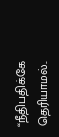“நீதிபதிக்கே தெரியாமல்..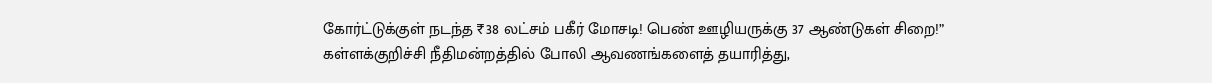கோர்ட்டுக்குள் நடந்த ₹38 லட்சம் பகீர் மோசடி! பெண் ஊழியருக்கு 37 ஆண்டுகள் சிறை!”
கள்ளக்குறிச்சி நீதிமன்றத்தில் போலி ஆவணங்களைத் தயாரித்து,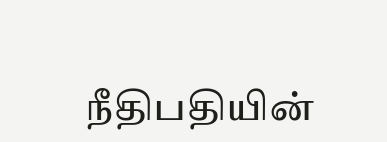நீதிபதியின்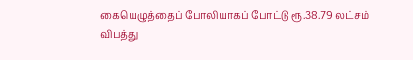கையெழுத்தைப் போலியாகப் போட்டு ரூ.38.79 லட்சம் விபத்து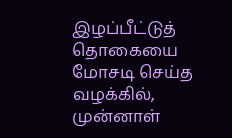இழப்பீட்டுத் தொகையை மோசடி செய்த வழக்கில், முன்னாள்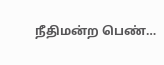நீதிமன்ற பெண்…